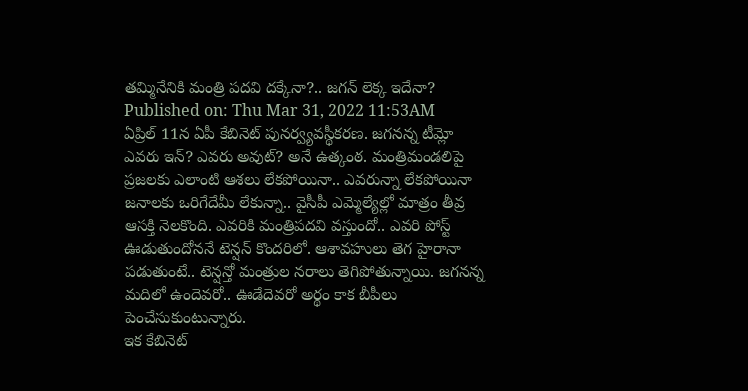తమ్మినేనికి మంత్రి పదవి దక్కేనా?.. జగన్ లెక్క ఇదేనా?
Published on: Thu Mar 31, 2022 11:53AM
ఏప్రిల్ 11న ఏపీ కేబినెట్ పునర్వ్యవస్థీకరణ. జగనన్న టీమ్లో ఎవరు ఇన్? ఎవరు అవుట్? అనే ఉత్కంఠ. మంత్రిమండలిపై ప్రజలకు ఎలాంటి ఆశలు లేకపోయినా.. ఎవరున్నా లేకపోయినా జనాలకు ఒరిగేదేమీ లేకున్నా.. వైసీపీ ఎమ్మెల్యేల్లో మాత్రం తీవ్ర ఆసక్తి నెలకొంది. ఎవరికి మంత్రిపదవి వస్తుందో.. ఎవరి పోస్ట్ ఊడుతుందోననే టెన్షన్ కొందరిలో. ఆశావహులు తెగ హైరానా పడుతుంటే.. టెన్షన్తో మంత్రుల నరాలు తెగిపోతున్నాయి. జగనన్న మదిలో ఉందెవరో.. ఊడేదెవరో అర్థం కాక బీపీలు పెంచేసుకుంటున్నారు.
ఇక కేబినెట్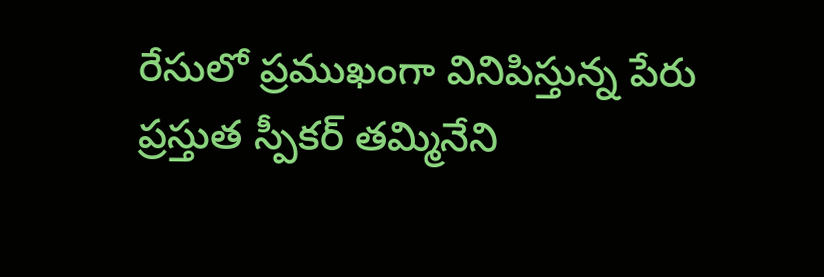రేసులో ప్రముఖంగా వినిపిస్తున్న పేరు ప్రస్తుత స్పీకర్ తమ్మినేని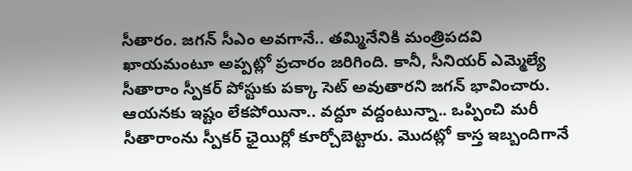సీతారం. జగన్ సీఎం అవగానే.. తమ్మినేనికి మంత్రిపదవి ఖాయమంటూ అప్పట్లో ప్రచారం జరిగింది. కానీ, సీనియర్ ఎమ్మెల్యే సీతారాం స్పీకర్ పోస్టుకు పక్కా సెట్ అవుతారని జగన్ భావించారు. ఆయనకు ఇష్టం లేకపోయినా.. వద్దూ వద్దంటున్నా.. ఒప్పించి మరీ సీతారాంను స్పీకర్ ఛైయిర్లో కూర్చోబెట్టారు. మొదట్లో కాస్త ఇబ్బందిగానే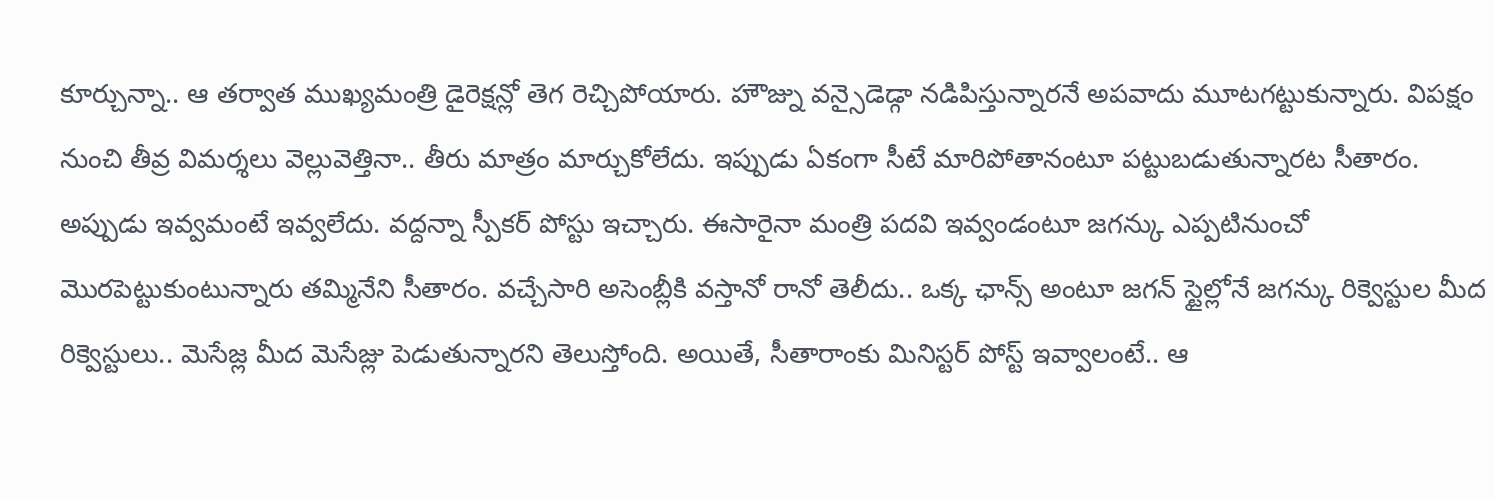కూర్చున్నా.. ఆ తర్వాత ముఖ్యమంత్రి డైరెక్షన్లో తెగ రెచ్చిపోయారు. హౌజ్ను వన్సైడెడ్గా నడిపిస్తున్నారనే అపవాదు మూటగట్టుకున్నారు. విపక్షం నుంచి తీవ్ర విమర్శలు వెల్లువెత్తినా.. తీరు మాత్రం మార్చుకోలేదు. ఇప్పుడు ఏకంగా సీటే మారిపోతానంటూ పట్టుబడుతున్నారట సీతారం.
అప్పుడు ఇవ్వమంటే ఇవ్వలేదు. వద్దన్నా స్పీకర్ పోస్టు ఇచ్చారు. ఈసారైనా మంత్రి పదవి ఇవ్వండంటూ జగన్కు ఎప్పటినుంచో మొరపెట్టుకుంటున్నారు తమ్మినేని సీతారం. వచ్చేసారి అసెంబ్లీకి వస్తానో రానో తెలీదు.. ఒక్క ఛాన్స్ అంటూ జగన్ స్టైల్లోనే జగన్కు రిక్వెస్టుల మీద రిక్వెస్టులు.. మెసేజ్ల మీద మెసేజ్లు పెడుతున్నారని తెలుస్తోంది. అయితే, సీతారాంకు మినిస్టర్ పోస్ట్ ఇవ్వాలంటే.. ఆ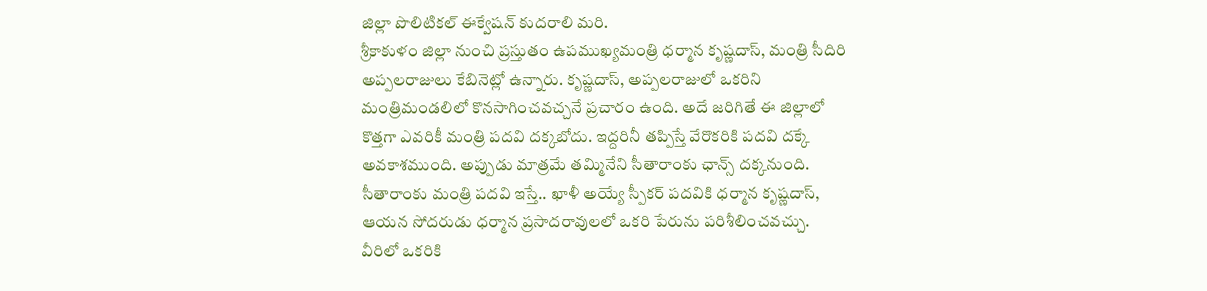జిల్లా పొలిటికల్ ఈక్వేషన్ కుదరాలి మరి.
శ్రీకాకుళం జిల్లా నుంచి ప్రస్తుతం ఉపముఖ్యమంత్రి ధర్మాన కృష్ణదాస్, మంత్రి సీదిరి అప్పలరాజులు కేబినెట్లో ఉన్నారు. కృష్ణదాస్, అప్పలరాజులో ఒకరిని మంత్రిమండలిలో కొనసాగించవచ్చనే ప్రచారం ఉంది. అదే జరిగితే ఈ జిల్లాలో కొత్తగా ఎవరికీ మంత్రి పదవి దక్కబోదు. ఇద్దరినీ తప్పిస్తే వేరొకరికి పదవి దక్కే అవకాశముంది. అప్పుడు మాత్రమే తమ్మినేని సీతారాంకు ఛాన్స్ దక్కనుంది.
సీతారాంకు మంత్రి పదవి ఇస్తే.. ఖాళీ అయ్యే స్పీకర్ పదవికి ధర్మాన కృష్ణదాస్, ఆయన సోదరుడు ధర్మాన ప్రసాదరావులలో ఒకరి పేరును పరిశీలించవచ్చు. వీరిలో ఒకరికి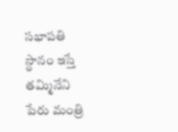సభాపతి స్థానం ఇస్తే తమ్మినేని పేరు మంత్రి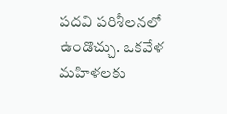పదవి పరిశీలనలో ఉండొచ్చు. ఒకవేళ మహిళలకు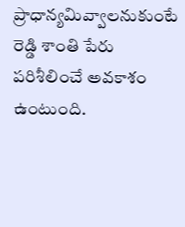ప్రాధాన్యమివ్వాలనుకుంటే రెడ్డి శాంతి పేరు పరిశీలించే అవకాశం ఉంటుంది.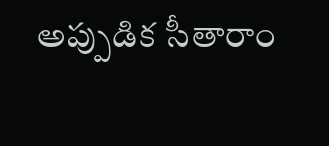అప్పుడిక సీతారాం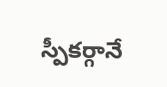స్పీకర్గానే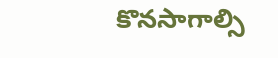కొనసాగాల్సి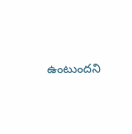ఉంటుందని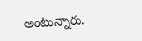అంటున్నారు.